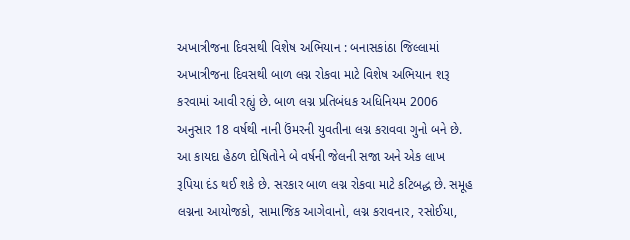અખાત્રીજના દિવસથી વિશેષ અભિયાન : બનાસકાંઠા જિલ્લામાં અખાત્રીજના દિવસથી બાળ લગ્ન રોકવા માટે વિશેષ અભિયાન શરૂ કરવામાં આવી રહ્યું છે. બાળ લગ્ન પ્રતિબંધક અધિનિયમ 2006 અનુસાર 18 વર્ષથી નાની ઉંમરની યુવતીના લગ્ન કરાવવા ગુનો બને છે. આ કાયદા હેઠળ દોષિતોને બે વર્ષની જેલની સજા અને એક લાખ રૂપિયા દંડ થઈ શકે છે. સરકાર બાળ લગ્ન રોકવા માટે કટિબદ્ધ છે. સમૂહ લગ્નના આયોજકો, સામાજિક આગેવાનો, લગ્ન કરાવનાર, રસોઈયા,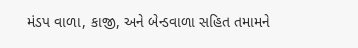મંડપ વાળા, કાજી, અને બેન્ડવાળા સહિત તમામને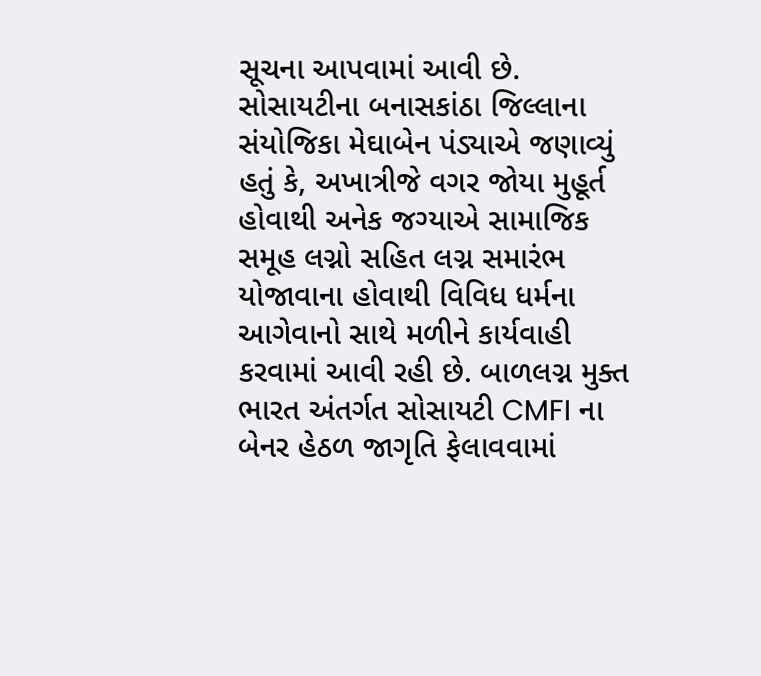સૂચના આપવામાં આવી છે.
સોસાયટીના બનાસકાંઠા જિલ્લાના સંયોજિકા મેઘાબેન પંડ્યાએ જણાવ્યું હતું કે, અખાત્રીજે વગર જોયા મુહૂર્ત હોવાથી અનેક જગ્યાએ સામાજિક સમૂહ લગ્નો સહિત લગ્ન સમારંભ યોજાવાના હોવાથી વિવિધ ધર્મના આગેવાનો સાથે મળીને કાર્યવાહી કરવામાં આવી રહી છે. બાળલગ્ન મુક્ત ભારત અંતર્ગત સોસાયટી CMFI ના બેનર હેઠળ જાગૃતિ ફેલાવવામાં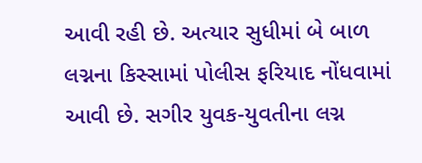આવી રહી છે. અત્યાર સુધીમાં બે બાળ લગ્નના કિસ્સામાં પોલીસ ફરિયાદ નોંધવામાં આવી છે. સગીર યુવક-યુવતીના લગ્ન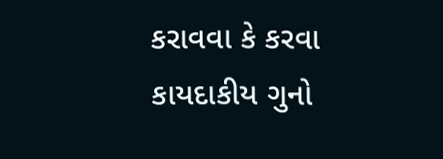કરાવવા કે કરવા કાયદાકીય ગુનો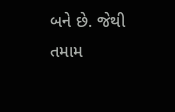બને છે. જેથી તમામ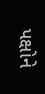પક્ષોને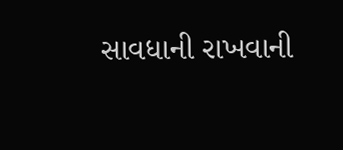સાવધાની રાખવાની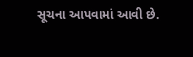સૂચના આપવામાં આવી છે.